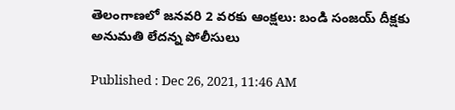తెలంగాణలో జనవరి 2 వరకు ఆంక్షలు: బండి సంజయ్ దీక్షకు అనుమతి లేదన్న పోలీసులు

Published : Dec 26, 2021, 11:46 AM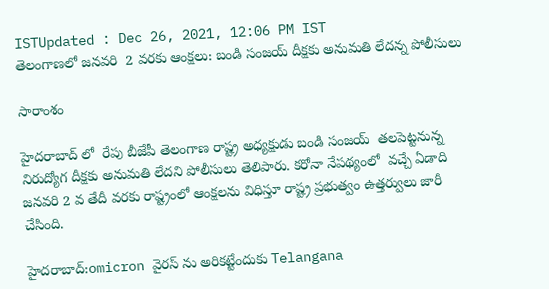ISTUpdated : Dec 26, 2021, 12:06 PM IST
తెలంగాణలో జనవరి  2 వరకు ఆంక్షలు: బండి సంజయ్ దీక్షకు అనుమతి లేదన్న పోలీసులు

సారాంశం

హైదరాబాద్ లో  రేపు బీజేపీ తెలంగాణ రాష్ట్ర అధ్యక్షుడు బండి సంజయ్  తలపెట్టనున్న నిరుద్యోగ దీక్షకు అనుమతి లేదని పోలీసులు తెలిపారు. కరోనా నేపథ్యంలో  వచ్చే ఏడాది జనవరి 2 వ తేదీ వరకు రాష్ట్రంలో ఆంక్షలను విధిస్తూ రాష్ట్ర ప్రభుత్వం ఉత్తర్వులు జారీ చేసింది.

హైదరాబాద్:omicron వైరస్ ను అరికట్టేందుకు Telangana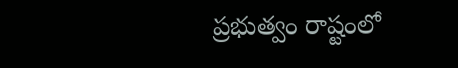ప్రభుత్వం రాష్టంలో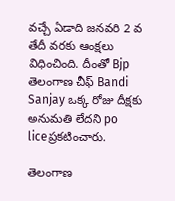వచ్చే ఏడాది జనవరి 2 వ తేదీ వరకు ఆంక్షలు విధించింది. దీంతో Bjp తెలంగాణ చీఫ్ Bandi Sanjay ఒక్క రోజు దీక్షకు అనుమతి లేదని po liceప్రకటించారు.

తెలంగాణ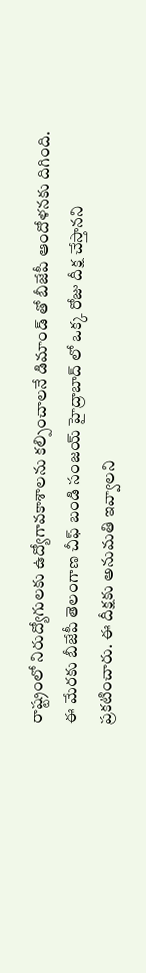రాష్ట్రంలో నిరుద్యోగులకు ఉద్యోగావకాశాలను కల్పించాలనే డిమాండ్ తో బీజేపీ ఆందోళనకు దిగింది. ఈ మేరకు బీజేపీ తెలంగాణ చీఫ్ బండి సంజయ్ హైద్రాబాద్ లో ఒక్క రోజు దీక్ష చేస్తానని ప్రకటించారు. ఈ దీక్షకు అనుమతి ఇవ్వాలని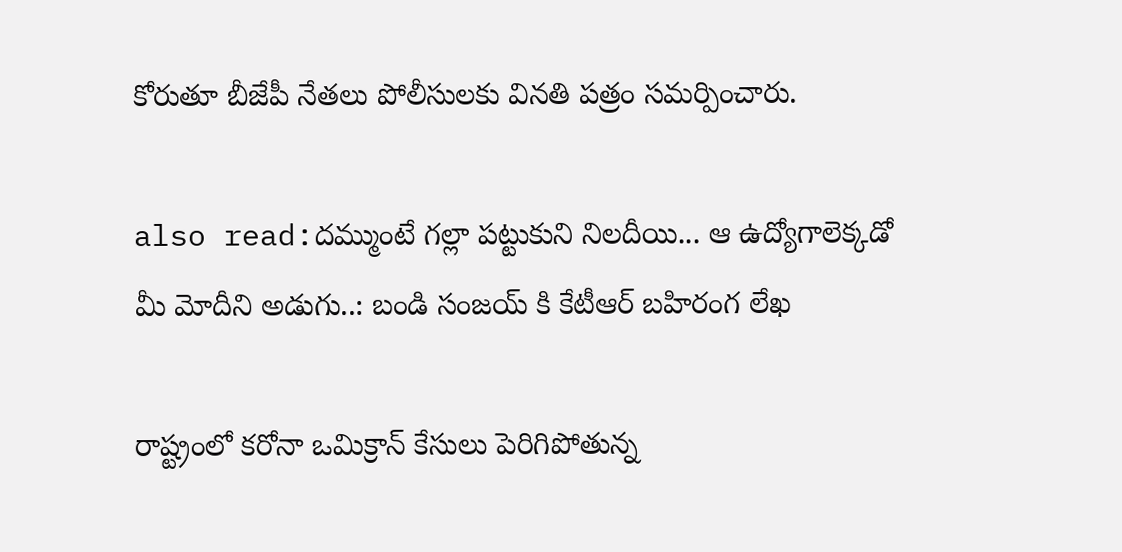కోరుతూ బీజేపీ నేతలు పోలీసులకు వినతి పత్రం సమర్పించారు.

also read:దమ్ముంటే గల్లా పట్టుకుని నిలదీయి... ఆ ఉద్యోగాలెక్కడో మీ మోదీని అడుగు..: బండి సంజయ్ కి కేటీఆర్ బహిరంగ లేఖ

రాష్ట్రంలో కరోనా ఒమిక్రాన్ కేసులు పెరిగిపోతున్న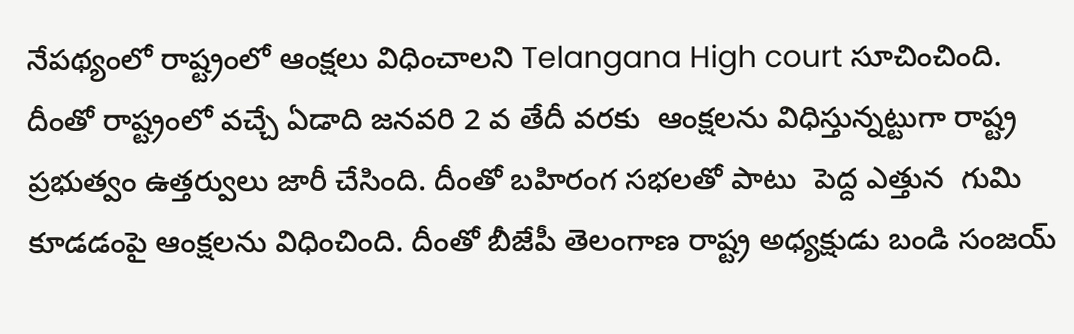నేపథ్యంలో రాష్ట్రంలో ఆంక్షలు విధించాలని Telangana High court సూచించింది. దీంతో రాష్ట్రంలో వచ్చే ఏడాది జనవరి 2 వ తేదీ వరకు  ఆంక్షలను విధిస్తున్నట్టుగా రాష్ట్ర ప్రభుత్వం ఉత్తర్వులు జారీ చేసింది. దీంతో బహిరంగ సభలతో పాటు  పెద్ద ఎత్తున  గుమి కూడడంపై ఆంక్షలను విధించింది. దీంతో బీజేపీ తెలంగాణ రాష్ట్ర అధ్యక్షుడు బండి సంజయ్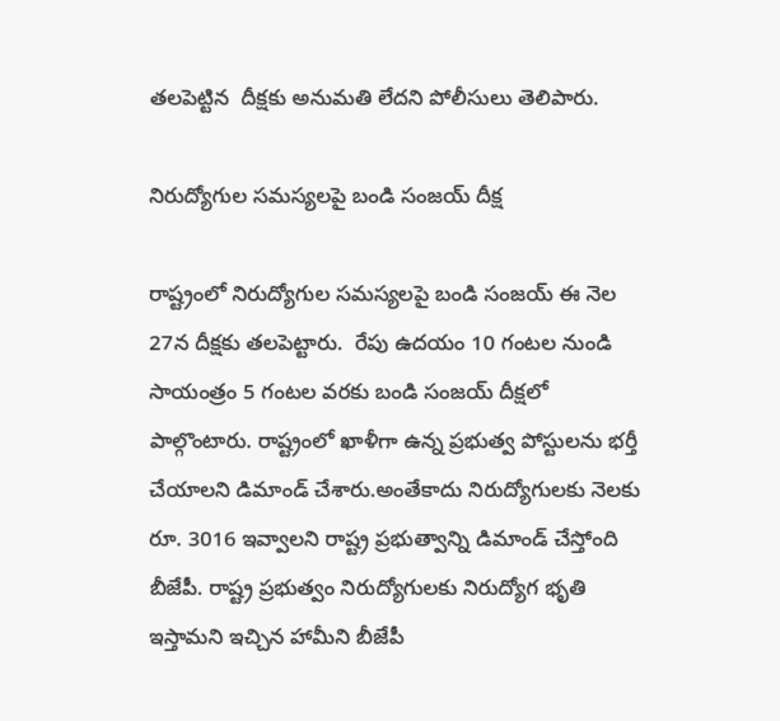తలపెట్టిన  దీక్షకు అనుమతి లేదని పోలీసులు తెలిపారు.

నిరుద్యోగుల సమస్యలపై బండి సంజయ్ దీక్ష

రాష్ట్రంలో నిరుద్యోగుల సమస్యలపై బండి సంజయ్ ఈ నెల 27న దీక్షకు తలపెట్టారు.  రేపు ఉదయం 10 గంటల నుండి సాయంత్రం 5 గంటల వరకు బండి సంజయ్ దీక్షలో పాల్గొంటారు. రాష్ట్రంలో ఖాళీగా ఉన్న ప్రభుత్వ పోస్టులను భర్తీ చేయాలని డిమాండ్ చేశారు.అంతేకాదు నిరుద్యోగులకు నెలకు రూ. 3016 ఇవ్వాలని రాష్ట్ర ప్రభుత్వాన్ని డిమాండ్ చేస్తోంది బీజేపీ. రాష్ట్ర ప్రభుత్వం నిరుద్యోగులకు నిరుద్యోగ భృతి ఇస్తామని ఇచ్చిన హామీని బీజేపీ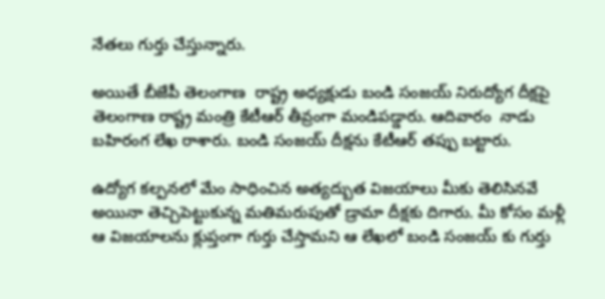నేతలు గుర్తు చేస్తున్నారు.

అయితే బీజేపీ తెలంగాణ  రాష్ట్ర అధ్యక్షుడు బండి సంజయ్ నిరుద్యోగ దీక్షపై తెలంగాణ రాష్ట్ర మంత్రి కేటీఆర్ తీవ్రంగా మండిపడ్డారు. ఆదివారం  నాడు బహిరంగ లేఖ రాశారు. బండి సంజయ్ దీక్షను కేటీఆర్ తప్పు బట్టారు.

ఉద్యోగ కల్పనలో మేం సాధించిన అత్యద్బుత విజయాలు మీకు తెలిసినవే అయినా తెచ్చిపెట్టుకున్న మతిమరుపుతో డ్రామా దీక్షకు దిగారు. మీ కోసం మళ్లీ ఆ విజయాలను క్లుప్తంగా గుర్తు చేస్తామని ఆ లేఖలో బండి సంజయ్ కు గుర్తు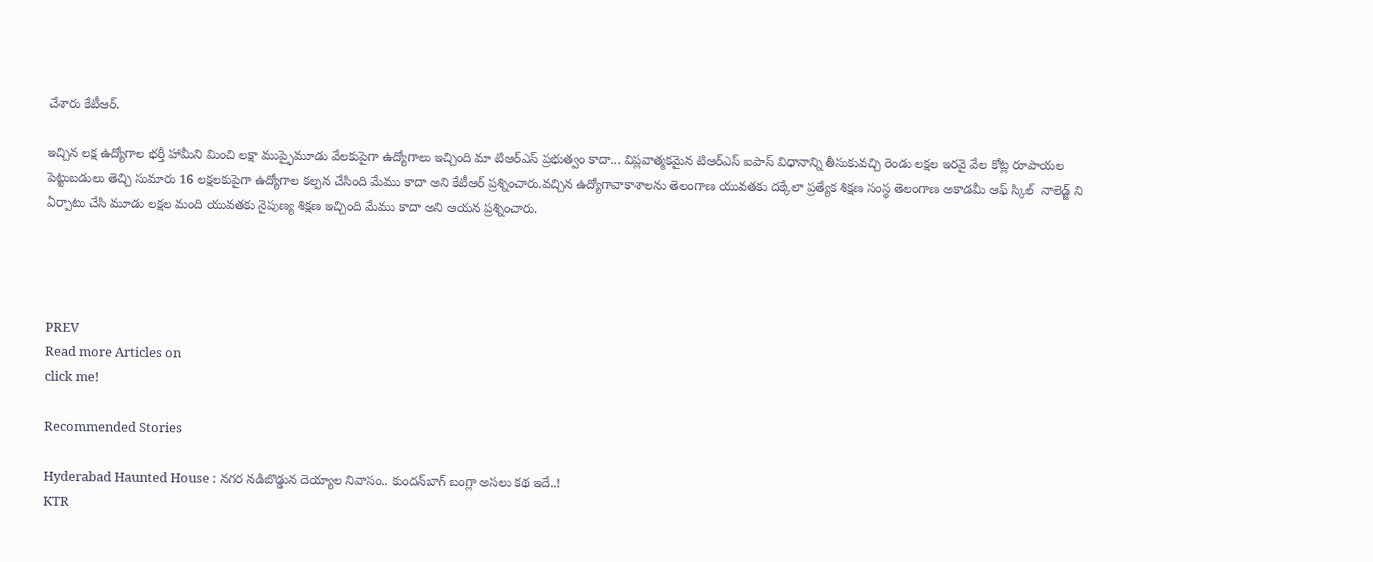చేశారు కేటీఆర్.

ఇచ్చిన లక్ష ఉద్యోగాల భర్తీ హామీని మించి లక్షా ముప్ఫైమూడు వేలకుపైగా ఉద్యోగాలు ఇచ్చింది మా టిఆర్ఎస్ ప్రభుత్వం కాదా... విప్లవాత్మకమైన టిఆర్ఎస్ ఐపాస్ విధానాన్ని తీసుకువచ్చి రెండు లక్షల ఇరవై వేల కోట్ల రూపాయల పెట్టుబడులు తెచ్చి సుమారు 16 లక్షలకుపైగా ఉద్యోగాల కల్పన చేసింది మేము కాదా అని కేటీఆర్ ప్రశ్నించారు.వచ్చిన ఉద్యోగావాకాశాలను తెలంగాణ యువతకు దక్కేలా ప్రత్యేక శిక్షణ సంస్థ తెలంగాణ అకాడమీ ఆఫ్ స్కిల్  నాలెడ్జ్ ని ఏర్పాటు చేసి మూడు లక్షల మంది యువతకు నైపుణ్య శిక్షణ ఇచ్చింది మేము కాదా అని ఆయన ప్రశ్నించారు.




PREV
Read more Articles on
click me!

Recommended Stories

Hyderabad Haunted House : నగర నడిబొడ్డున దెయ్యాల నివాసం.. కుందన్‌బాగ్‌ బంగ్లా అసలు కథ ఇదే..!
KTR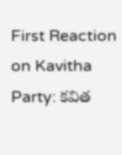First Reaction on Kavitha Party: కవిత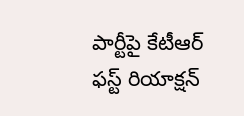పార్టీపై కేటీఆర్‌ ఫస్ట్‌ రియాక్షన్‌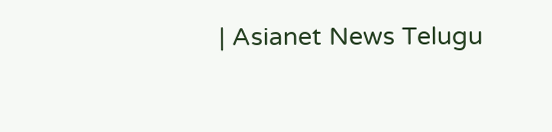| Asianet News Telugu